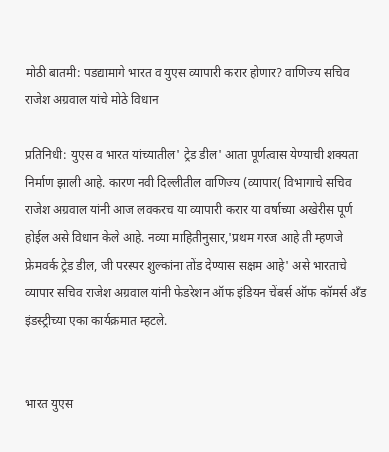मोठी बातमी: पडद्यामागे भारत व युएस व्यापारी करार होणार? वाणिज्य सचिव राजेश अग्रवाल यांचे मोठे विधान

प्रतिनिधी: युएस व भारत यांच्यातील' ट्रेड डील' आता पूर्णत्वास येण्याची शक्यता निर्माण झाली आहे. कारण नवी दिल्लीतील वाणिज्य (व्यापार( विभागाचे सचिव राजेश अग्रवाल यांनी आज लवकरच या व्यापारी करार या वर्षाच्या अखेरीस पूर्ण होईल असे विधान केले आहे. नव्या माहितीनुसार,'प्रथम गरज आहे ती म्हणजे फ्रेमवर्क ट्रेड डील, जी परस्पर शुल्कांना तोंड देण्यास सक्षम आहे' असे भारताचे व्यापार सचिव राजेश अग्रवाल यांनी फेडरेशन ऑफ इंडियन चेंबर्स ऑफ कॉमर्स अँड इंडस्ट्रीच्या एका कार्यक्रमात म्हटले.


भारत युएस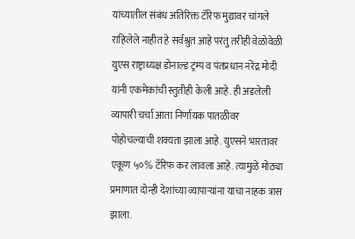यांच्यातील संबंध अतिरिक्त टॅरिफ मुद्यावर चांगले राहिलेले नाहीत हे सर्वश्रुत आहे परंतु तरीही वेळोवेळी युएस राष्ट्राध्यक्ष डोनाल्ड ट्रम्प व पंतप्रधान नरेंद्र मोदी यांनी एकमेकांची स्तुतीही केली आहे. ही अडलेली व्यापारी चर्चा आता निर्णायक पातळीवर पोहोचल्याची शक्यता झाला आहे. युएसने भारतावर एकूण ५०% टॅरिफ कर लावला आहे. त्यामुळे मोठ्या प्रमाणात दोन्ही देशांच्या व्यापाऱ्यांना याचा नाहक त्रास झाला.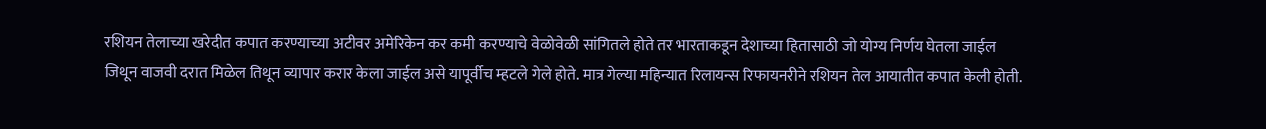रशियन तेलाच्या खरेदीत कपात करण्याच्या अटीवर अमेरिकेन कर कमी करण्याचे वेळोवेळी सांगितले होते तर भारताकडून देशाच्या हितासाठी जो योग्य निर्णय घेतला जाईल जिथून वाजवी दरात मिळेल तिथून व्यापार करार केला जाईल असे यापूर्वीच म्हटले गेले होते. मात्र गेल्या महिन्यात रिलायन्स रिफायनरीने रशियन तेल आयातीत कपात केली होती.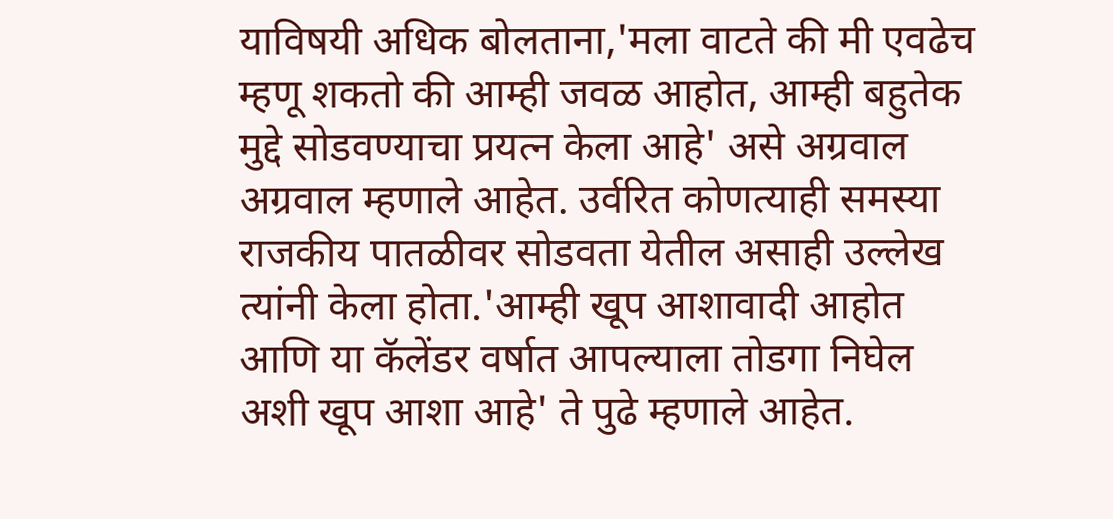याविषयी अधिक बोलताना,'मला वाटते की मी एवढेच म्हणू शकतो की आम्ही जवळ आहोत, आम्ही बहुतेक मुद्दे सोडवण्याचा प्रयत्न केला आहे' असे अग्रवाल अग्रवाल म्हणाले आहेत. उर्वरित कोणत्याही समस्या राजकीय पातळीवर सोडवता येतील असाही उल्लेख त्यांनी केला होता.'आम्ही खूप आशावादी आहोत आणि या कॅलेंडर वर्षात आपल्याला तोडगा निघेल अशी खूप आशा आहे' ते पुढे म्हणाले आहेत.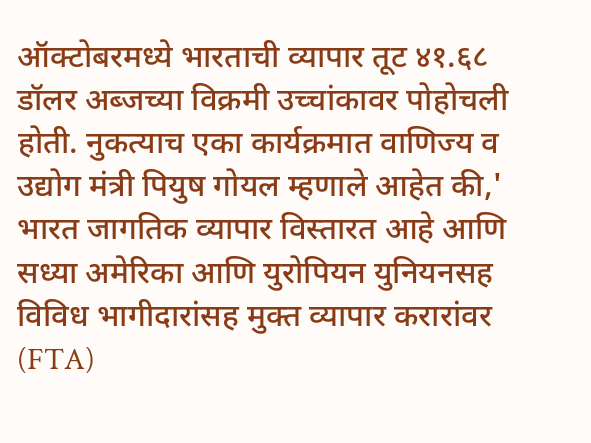ऑक्टोबरमध्ये भारताची व्यापार तूट ४१.६८ डॉलर अब्जच्या विक्रमी उच्चांकावर पोहोचली होती. नुकत्याच एका कार्यक्रमात वाणिज्य व उद्योग मंत्री पियुष गोयल म्हणाले आहेत की,' भारत जागतिक व्यापार विस्तारत आहे आणि सध्या अमेरिका आणि युरोपियन युनियनसह विविध भागीदारांसह मुक्त व्यापार करारांवर (FTA)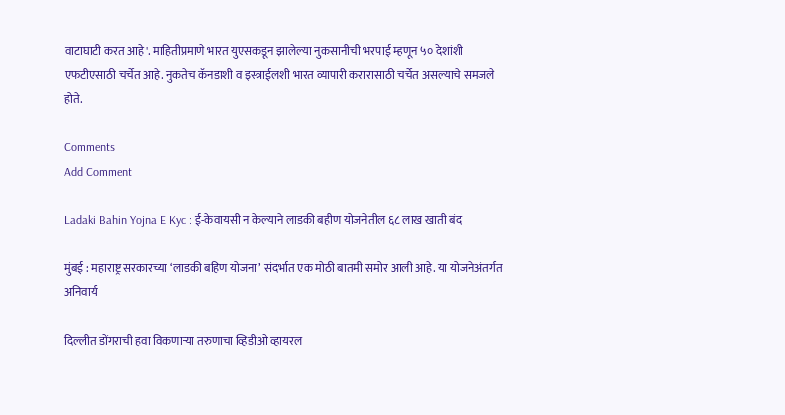वाटाघाटी करत आहे'. माहितीप्रमाणे भारत युएसकडून झालेल्या नुकसानीची भरपाई म्हणून ५० देशांशी एफटीएसाठी चर्चेत आहे. नुकतेच कॅनडाशी व इस्त्राईलशी भारत व्यापारी करारासाठी चर्चेत असल्याचे समजले होते.

Comments
Add Comment

Ladaki Bahin Yojna E Kyc : ई-केवायसी न केल्याने लाडकी बहीण योजनेतील ६८ लाख खाती बंद

मुंबई : महाराष्ट्र सरकारच्या ‘लाडकी बहिण योजना’ संदर्भात एक मोठी बातमी समोर आली आहे. या योजनेअंतर्गत अनिवार्य

दिल्लीत डोंगराची हवा विकणाऱ्या तरुणाचा व्हिडीओ व्हायरल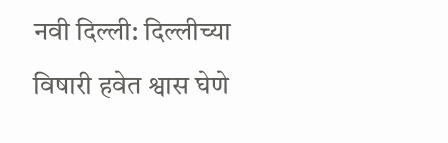नवी दिल्ली: दिल्लीच्या विषारी हवेत श्वास घेणे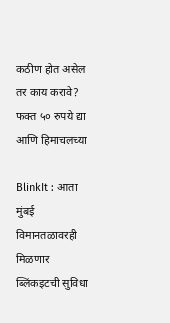कठीण होत असेल तर काय करावे? फक्त ५० रुपये द्या आणि हिमाचलच्या

BlinkIt : आता मुंबई विमानतळावरही मिळणार ब्लिंकइटची सुविधा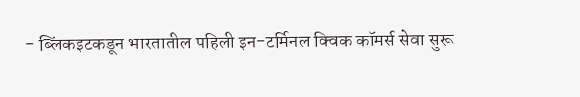- ब्लिंकइटकडून भारतातील पहिली इन-टर्मिनल क्विक कॉमर्स सेवा सुरू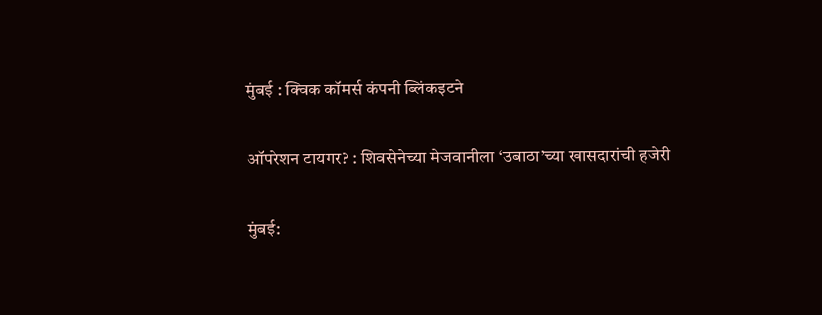मुंबई : क्विक कॉमर्स कंपनी ब्लिंकइटने

ऑपरेशन टायगर? : शिवसेनेच्या मेजवानीला ‘उबाठा’च्या खासदारांची हजेरी

मुंबई: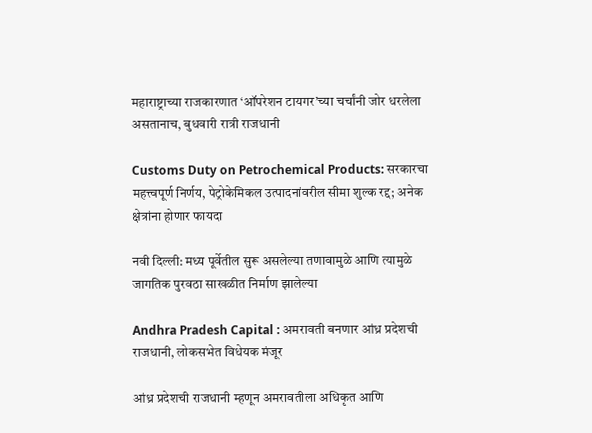महाराष्ट्राच्या राजकारणात ‘ऑपरेशन टायगर’च्या चर्चांनी जोर धरलेला असतानाच, बुधवारी रात्री राजधानी

Customs Duty on Petrochemical Products: सरकारचा महत्त्वपूर्ण निर्णय, पेट्रोकेमिकल उत्पादनांवरील सीमा शुल्क रद्द; अनेक क्षेत्रांना होणार फायदा

नवी दिल्ली: मध्य पूर्वेतील सुरू असलेल्या तणावामुळे आणि त्यामुळे जागतिक पुरवठा साखळीत निर्माण झालेल्या

Andhra Pradesh Capital : अमरावती बनणार आंध्र प्रदेशची राजधानी, लोकसभेत विधेयक मंजूर

आंध्र प्रदेशची राजधानी म्हणून अमरावतीला अधिकृत आणि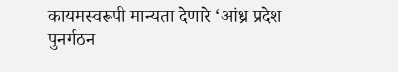कायमस्वरूपी मान्यता देणारे ‘आंध्र प्रदेश पुनर्गठन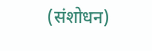(संशोधन)